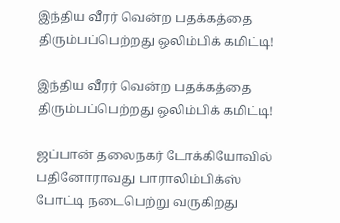இந்திய வீரர் வென்ற பதக்கத்தை திரும்பப்பெற்றது ஒலிம்பிக் கமிட்டி!

இந்திய வீரர் வென்ற பதக்கத்தை திரும்பப்பெற்றது ஒலிம்பிக் கமிட்டி!

ஜப்பான் தலைநகர் டோக்கியோவில் பதினோராவது பாராலிம்பிக்ஸ் போட்டி நடைபெற்று வருகிறது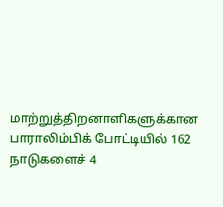மாற்றுத்திறனாளிகளுக்கான பாராலிம்பிக் போட்டியில் 162 நாடுகளைச் 4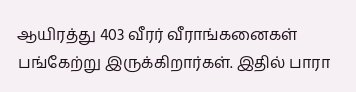ஆயிரத்து 403 வீரர் வீராங்கனைகள் பங்கேற்று இருக்கிறார்கள். இதில் பாரா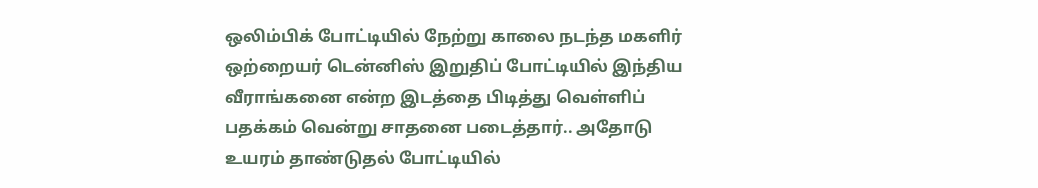ஒலிம்பிக் போட்டியில் நேற்று காலை நடந்த மகளிர் ஒற்றையர் டென்னிஸ் இறுதிப் போட்டியில் இந்திய வீராங்கனை என்ற இடத்தை பிடித்து வெள்ளிப் பதக்கம் வென்று சாதனை படைத்தார்.. அதோடு உயரம் தாண்டுதல் போட்டியில்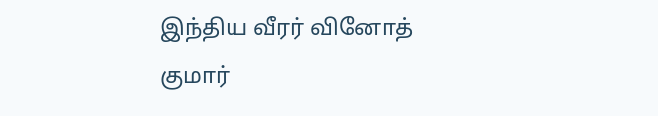இந்திய வீரர் வினோத் குமார்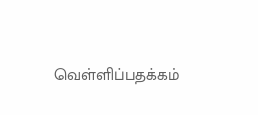வெள்ளிப்பதக்கம்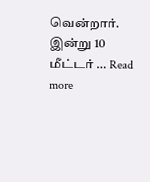வென்றார். இன்று 10 மீட்டர் … Read more